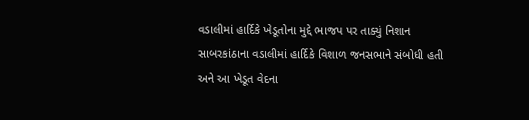વડાલીમાં હાર્દિકે ખેડૂતોના મુદ્દે ભાજપ પર તાક્યું નિશાન
સાબરકાંઠાના વડાલીમાં હાર્દિકે વિશાળ જનસભાને સંબોધી હતી અને આ ખેડૂત વેદના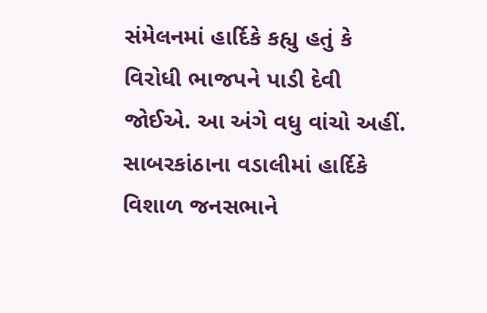સંમેલનમાં હાર્દિકે કહ્યુ હતું કે વિરોધી ભાજપને પાડી દેવી જોઈએ. આ અંગે વધુ વાંચો અહીં.
સાબરકાંઠાના વડાલીમાં હાર્દિકે વિશાળ જનસભાને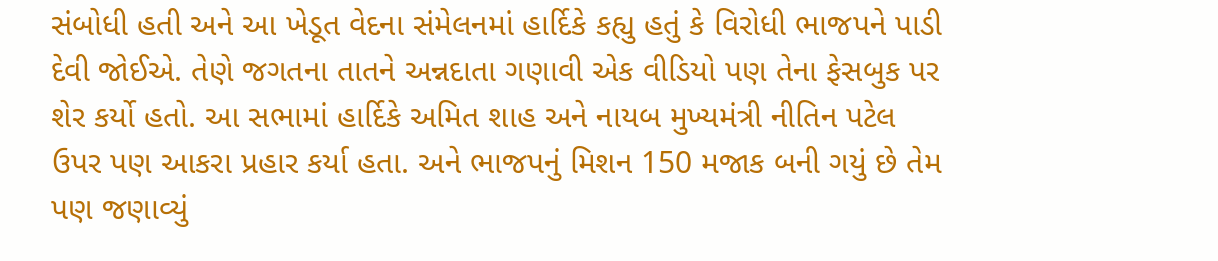સંબોધી હતી અને આ ખેડૂત વેદના સંમેલનમાં હાર્દિકે કહ્યુ હતું કે વિરોધી ભાજપને પાડી દેવી જોઈએ. તેણે જગતના તાતને અન્નદાતા ગણાવી એક વીડિયો પણ તેના ફેસબુક પર શેર કર્યો હતો. આ સભામાં હાર્દિકે અમિત શાહ અને નાયબ મુખ્યમંત્રી નીતિન પટેલ ઉપર પણ આકરા પ્રહાર કર્યા હતા. અને ભાજપનું મિશન 150 મજાક બની ગયું છે તેમ પણ જણાવ્યું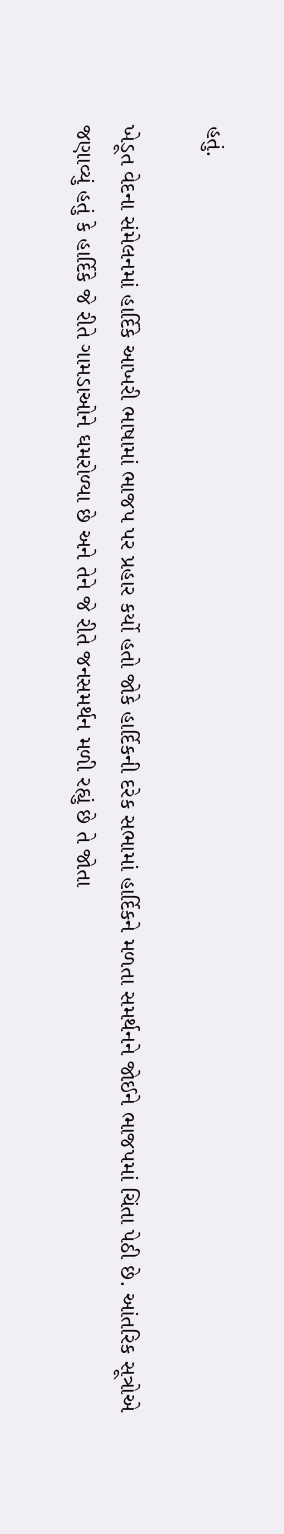હતું.

ખેડૂત વેદના સંમેલનમાં હાર્દિકે આખરી ભાષામાં ભાજપ પર પ્રહાર કર્યો હતો જોકે હાર્દિકની દરેક સભામાં હાર્દિકને મળતા સમર્થનને જોઈને ભાજપમાં ચિંતા પેઠી છે. આંતરિક સૂત્રોએ જણાવ્યું હતું કે હાર્દિકે જે રીતે ગામડાઓને ઘમરોળ્યા છે અને તેને જે રીતે જનસમર્થન મળી રહ્યું છે તે જોતા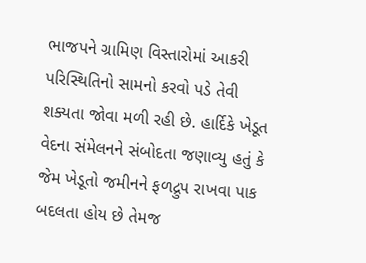ભાજપને ગ્રામિણ વિસ્તારોમાં આકરી પરિસ્થિતિનો સામનો કરવો પડે તેવી શક્યતા જોવા મળી રહી છે. હાર્દિકે ખેડૂત વેદના સંમેલનને સંબોદતા જણાવ્યુ હતું કે જેમ ખેડૂતો જમીનને ફળદ્રુપ રાખવા પાક બદલતા હોય છે તેમજ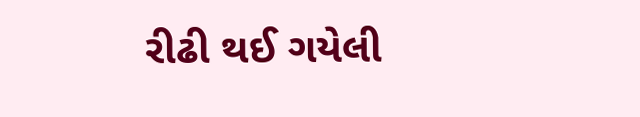રીઢી થઈ ગયેલી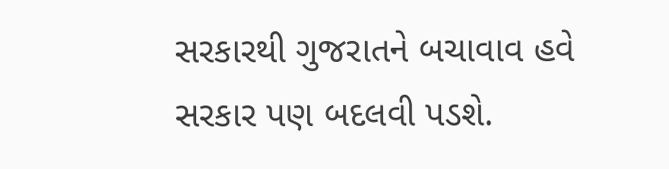સરકારથી ગુજરાતને બચાવાવ હવે સરકાર પણ બદલવી પડશે.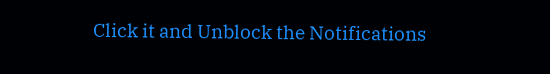Click it and Unblock the Notifications